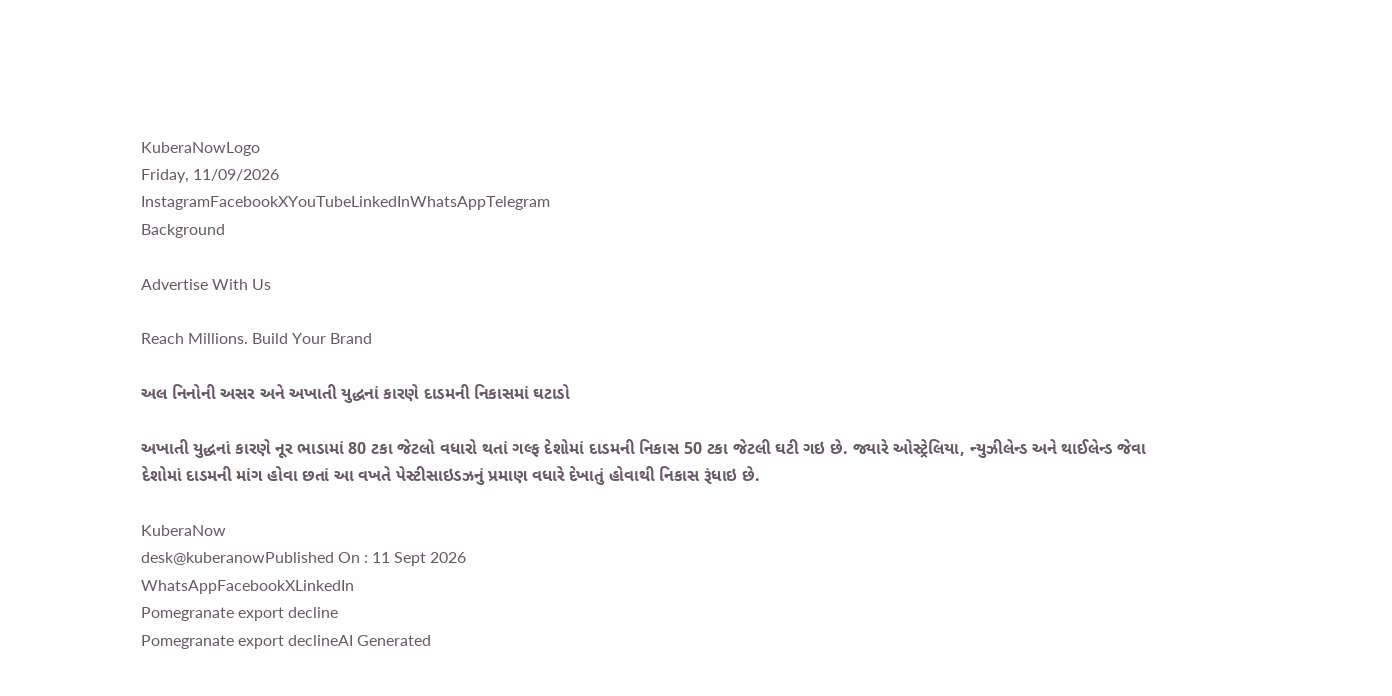KuberaNowLogo
Friday, 11/09/2026
InstagramFacebookXYouTubeLinkedInWhatsAppTelegram
Background

Advertise With Us

Reach Millions. Build Your Brand

અલ નિનોની અસર અને અખાતી યુદ્ધનાં કારણે દાડમની નિકાસમાં ઘટાડો

અખાતી યુદ્ધનાં કારણે નૂર ભાડામાં 80 ટકા જેટલો વધારો થતાં ગલ્ફ દેશોમાં દાડમની નિકાસ 50 ટકા જેટલી ઘટી ગઇ છે. જ્યારે ઓસ્ટ્રેલિયા, ન્યુઝીલેન્ડ અને થાઈલેન્ડ જેવા દેશોમાં દાડમની માંગ હોવા છતાં આ વખતે પેસ્ટીસાઇડઝનું પ્રમાણ વધારે દેખાતું હોવાથી નિકાસ રૂંધાઇ છે.

KuberaNow
desk@kuberanowPublished On : 11 Sept 2026
WhatsAppFacebookXLinkedIn
Pomegranate export decline
Pomegranate export declineAI Generated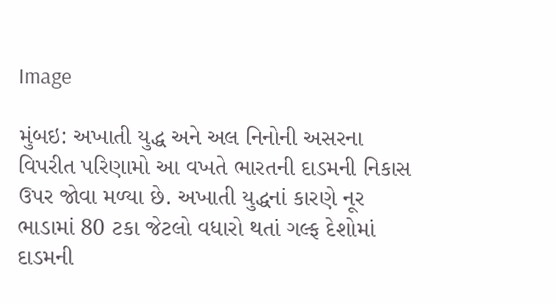Image

મુંબઇ: અખાતી યુદ્ધ અને અલ નિનોની અસરના વિપરીત પરિણામો આ વખતે ભારતની દાડમની નિકાસ ઉપર જોવા મળ્યા છે. અખાતી યુદ્ધનાં કારણે નૂર ભાડામાં 80 ટકા જેટલો વધારો થતાં ગલ્ફ દેશોમાં દાડમની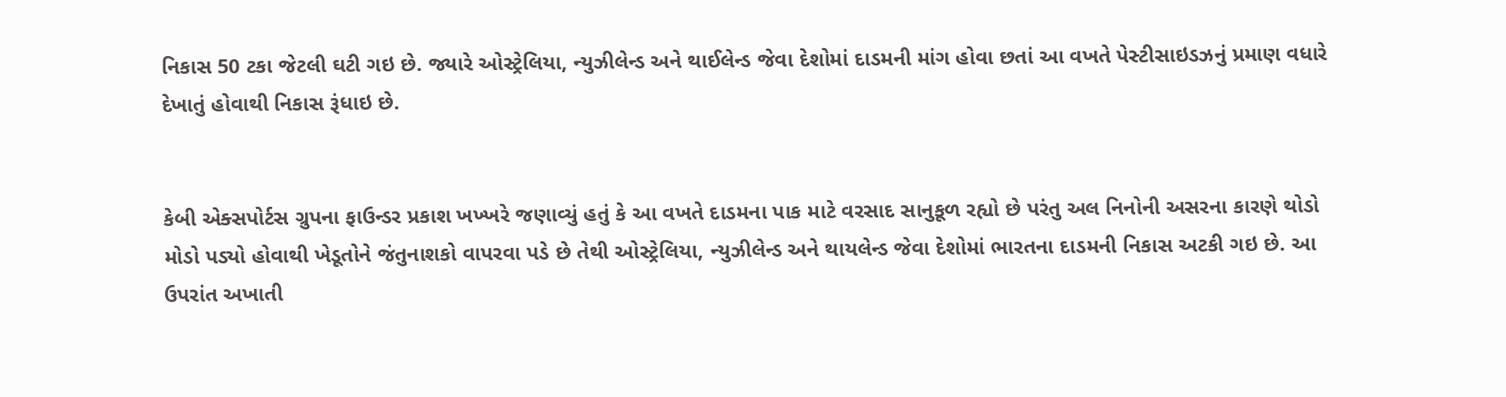નિકાસ 50 ટકા જેટલી ઘટી ગઇ છે. જ્યારે ઓસ્ટ્રેલિયા, ન્યુઝીલેન્ડ અને થાઈલેન્ડ જેવા દેશોમાં દાડમની માંગ હોવા છતાં આ વખતે પેસ્ટીસાઇડઝનું પ્રમાણ વધારે દેખાતું હોવાથી નિકાસ રૂંધાઇ છે.


કેબી એક્સપોર્ટસ ગ્રુપના ફાઉન્ડર પ્રકાશ ખખ્ખરે જણાવ્યું હતું કે આ વખતે દાડમના પાક માટે વરસાદ સાનુકૂળ રહ્યો છે પરંતુ અલ નિનોની અસરના કારણે થોડો મોડો પડ્યો હોવાથી ખેડૂતોને જંતુનાશકો વાપરવા પડે છે તેથી ઓસ્ટ્રેલિયા, ન્યુઝીલેન્ડ અને થાયલેન્ડ જેવા દેશોમાં ભારતના દાડમની નિકાસ અટકી ગઇ છે. આ ઉપરાંત અખાતી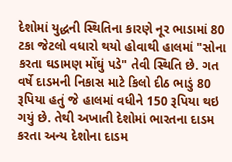દેશોમાં યુદ્ધની સ્થિતિના કારણે નૂર ભાડામાં 80 ટકા જેટલો વધારો થયો હોવાથી હાલમાં "સોના કરતા ઘડામણ મોંઘું પડે" તેવી સ્થિતિ છે. ગત વર્ષે દાડમની નિકાસ માટે કિલો દીઠ ભાડું 80 રૂપિયા હતું જે હાલમાં વધીને 150 રૂપિયા થઇ ગયું છે. તેથી અખાતી દેશોમાં ભારતના દાડમ કરતા અન્ય દેશોના દાડમ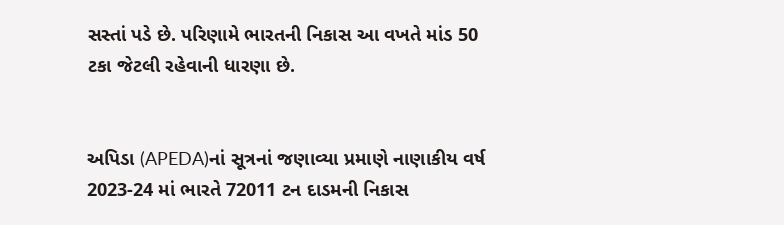સસ્તાં પડે છે. પરિણામે ભારતની નિકાસ આ વખતે માંડ 50 ટકા જેટલી રહેવાની ધારણા છે.


અપિડા (APEDA)નાં સૂત્રનાં જણાવ્યા પ્રમાણે નાણાકીય વર્ષ 2023-24 માં ભારતે 72011 ટન દાડમની નિકાસ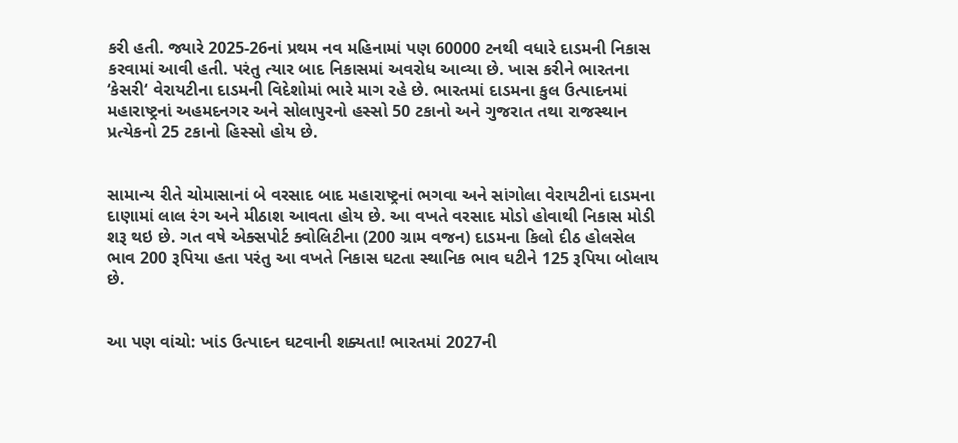કરી હતી. જ્યારે 2025-26નાં પ્રથમ નવ મહિનામાં પણ 60000 ટનથી વધારે દાડમની નિકાસ કરવામાં આવી હતી. પરંતુ ત્યાર બાદ નિકાસમાં અવરોધ આવ્યા છે. ખાસ કરીને ભારતના ‘કેસરી‘ વેરાયટીના દાડમની વિદેશોમાં ભારે માગ રહે છે. ભારતમાં દાડમના કુલ ઉત્પાદનમાં મહારાષ્ટ્રનાં અહમદનગર અને સોલાપુરનો હસ્સો 50 ટકાનો અને ગુજરાત તથા રાજસ્થાન પ્રત્યેકનો 25 ટકાનો હિસ્સો હોય છે.


સામાન્ય રીતે ચોમાસાનાં બે વરસાદ બાદ મહારાષ્ટ્રનાં ભગવા અને સાંગોલા વેરાયટીનાં દાડમના દાણામાં લાલ રંગ અને મીઠાશ આવતા હોય છે. આ વખતે વરસાદ મોડો હોવાથી નિકાસ મોડી શરૂ થઇ છે. ગત વષે એક્સપોર્ટ ક્વોલિટીના (200 ગ્રામ વજન) દાડમના કિલો દીઠ હોલસેલ ભાવ 200 રૂપિયા હતા પરંતુ આ વખતે નિકાસ ઘટતા સ્થાનિક ભાવ ઘટીને 125 રૂપિયા બોલાય છે.


આ પણ વાંચો: ખાંડ ઉત્પાદન ઘટવાની શક્યતા! ભારતમાં 2027ની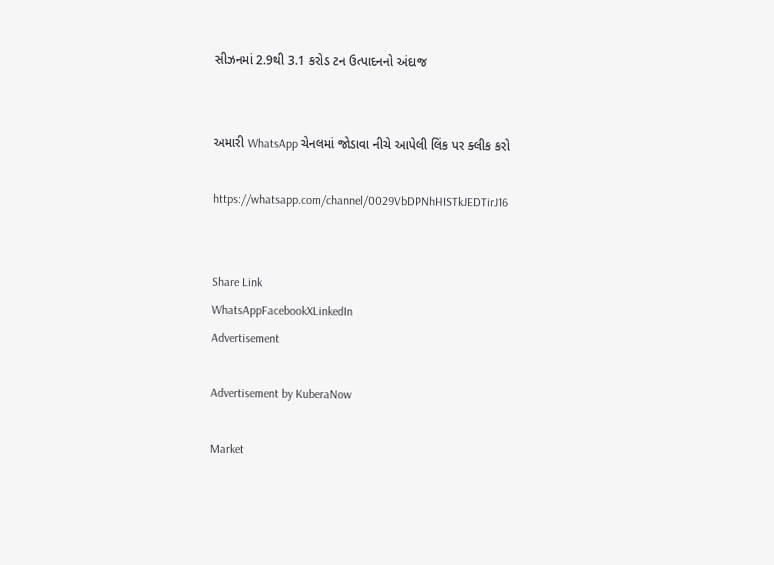સીઝનમાં 2.9થી 3.1 કરોડ ટન ઉત્પાદનનો અંદાજ


અમારી WhatsApp ચેનલમાં જોડાવા નીચે આપેલી લિંક પર ક્લીક કરો

https://whatsapp.com/channel/0029VbDPNhHISTkJEDTirJ16


Share Link
WhatsAppFacebookXLinkedIn
Advertisement

Advertisement by KuberaNow

Market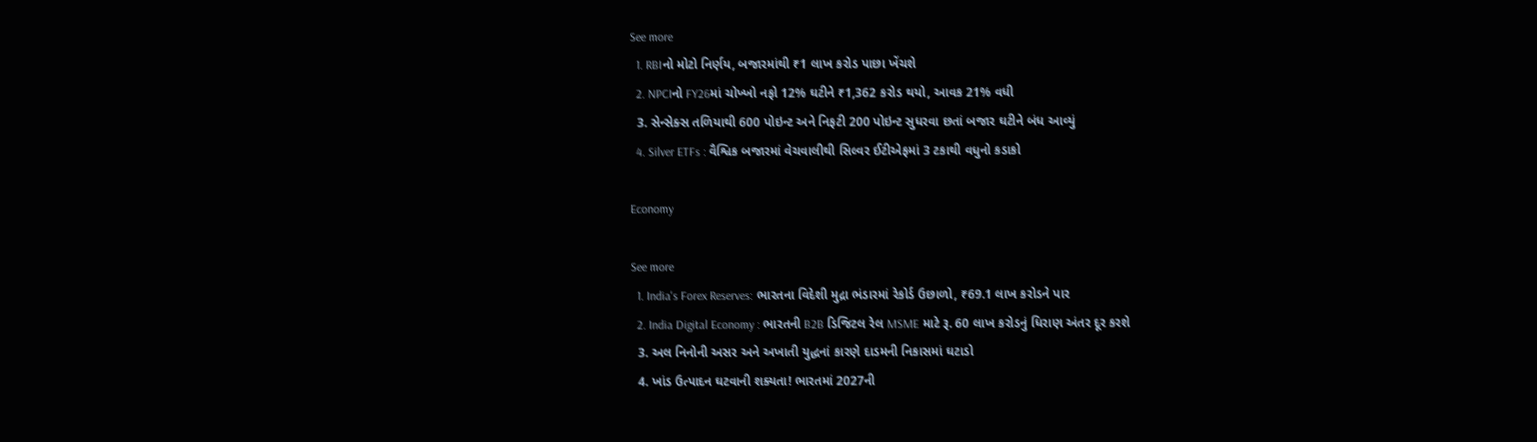See more
  1. RBIનો મોટો નિર્ણય, બજારમાંથી ₹1 લાખ કરોડ પાછા ખેંચશે
  2. NPCIનો FY26માં ચોખ્ખો નફો 12% ઘટીને ₹1,362 કરોડ થયો, આવક 21% વધી
  3. સેન્સેક્સ તળિયાથી 600 પોઇન્ટ અને નિફટી 200 પોઇન્ટ સુધરવા છતાં બજાર ઘટીને બંધ આવ્યું
  4. Silver ETFs : વૈશ્વિક બજારમાં વેચવાલીથી સિલ્વર ઈટીએફમાં 3 ટકાથી વધુનો કડાકો

Economy

See more
  1. India's Forex Reserves: ભારતના વિદેશી મુદ્રા ભંડારમાં રેકોર્ડ ઉછાળો, ₹69.1 લાખ કરોડને પાર
  2. India Digital Economy : ભારતની B2B ડિજિટલ રેલ MSME માટે રૂ. 60 લાખ કરોડનું ધિરાણ અંતર દૂર કરશે
  3. અલ નિનોની અસર અને અખાતી યુદ્ધનાં કારણે દાડમની નિકાસમાં ઘટાડો
  4. ખાંડ ઉત્પાદન ઘટવાની શક્યતા! ભારતમાં 2027ની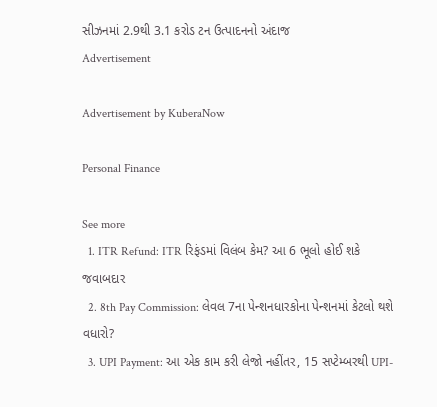સીઝનમાં 2.9થી 3.1 કરોડ ટન ઉત્પાદનનો અંદાજ
Advertisement

Advertisement by KuberaNow

Personal Finance

See more
  1. ITR Refund: ITR રિફંડમાં વિલંબ કેમ? આ 6 ભૂલો હોઈ શકે જવાબદાર
  2. 8th Pay Commission: લેવલ 7ના પેન્શનધારકોના પેન્શનમાં કેટલો થશે વધારો?
  3. UPI Payment: આ એક કામ કરી લેજો નહીંતર, 15 સપ્ટેમ્બરથી UPI-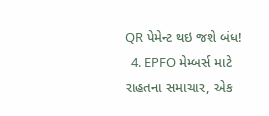QR પેમેન્ટ થઇ જશે બંધ!
  4. EPFO મેમ્બર્સ માટે રાહતના સમાચાર, એક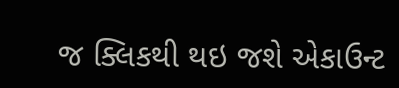જ ક્લિકથી થઇ જશે એકાઉન્ટ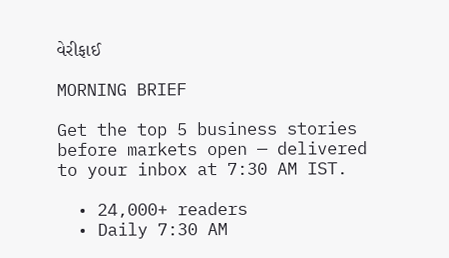વેરીફાઈ

MORNING BRIEF

Get the top 5 business stories before markets open — delivered to your inbox at 7:30 AM IST.

  • 24,000+ readers
  • Daily 7:30 AM